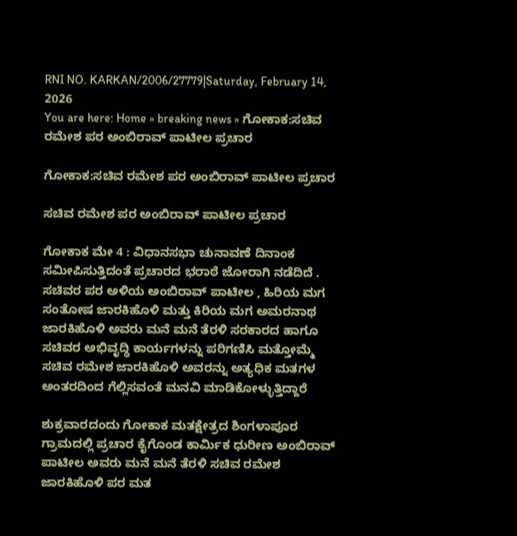RNI NO. KARKAN/2006/27779|Saturday, February 14, 2026
You are here: Home » breaking news » ಗೋಕಾಕ:ಸಚಿವ ರಮೇಶ ಪರ ಅಂಬಿರಾವ್ ಪಾಟೀಲ ಪ್ರಚಾರ

ಗೋಕಾಕ:ಸಚಿವ ರಮೇಶ ಪರ ಅಂಬಿರಾವ್ ಪಾಟೀಲ ಪ್ರಚಾರ

ಸಚಿವ ರಮೇಶ ಪರ ಅಂಬಿರಾವ್ ಪಾಟೀಲ ಪ್ರಚಾರ

ಗೋಕಾಕ ಮೇ 4 : ವಿಧಾನಸಭಾ ಚುನಾವಣೆ ದಿನಾಂಕ ಸಮೀಪಿಸುತ್ತಿದಂತೆ ಪ್ರಚಾರದ ಭರಾಠೆ ಜೋರಾಗಿ ನಡೆದಿದೆ . ಸಚಿವರ ಪರ ಅಳಿಯ ಅಂಬಿರಾವ್ ಪಾಟೀಲ , ಹಿರಿಯ ಮಗ ಸಂತೋಷ ಜಾರಕಿಹೊಳಿ ಮತ್ತು ಕಿರಿಯ ಮಗ ಅಮರನಾಥ ಜಾರಕಿಹೊಳಿ ಅವರು ಮನೆ ಮನೆ ತೆರಳಿ ಸರಕಾರದ ಹಾಗೂ ಸಚಿವರ ಅಭಿವೃದ್ಧಿ ಕಾರ್ಯಗಳನ್ನು ಪರಿಗಣಿಸಿ ಮತ್ತೋಮ್ಮೆ ಸಚಿವ ರಮೇಶ ಜಾರಕಿಹೊಳಿ ಅವರನ್ನು ಅತ್ಯಧಿಕ ಮತಗಳ ಅಂತರದಿಂದ ಗೆಲ್ಲಿಸವಂತೆ ಮನವಿ ಮಾಡಿಕೋಳ್ಳುತ್ತಿದ್ದಾರೆ

ಶುಕ್ರವಾರದಂದು ಗೋಕಾಕ ಮತಕ್ಷೇತ್ರದ ಶಿಂಗಳಾಪೂರ ಗ್ರಾಮದಲ್ಲಿ ಪ್ರಚಾರ ಕೈಗೊಂಡ ಕಾರ್ಮಿಕ ಧುರೀಣ ಅಂಬಿರಾವ್ ಪಾಟೀಲ ಅವರು ಮನೆ ಮನೆ ತೆರಳಿ ಸಚಿವ ರಮೇಶ ಜಾರಕಿಹೊಳಿ ಪರ ಮತ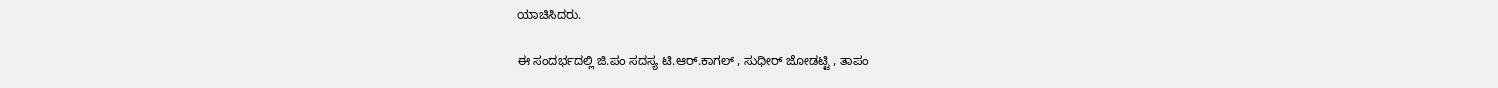ಯಾಚಿಸಿದರು.

ಈ ಸಂದರ್ಭದಲ್ಲಿ ಜಿ.ಪಂ ಸದಸ್ಯ ಟಿ.ಆರ್.ಕಾಗಲ್ , ಸುಧೀರ್ ಜೋಡಟ್ಟಿ , ತಾಪಂ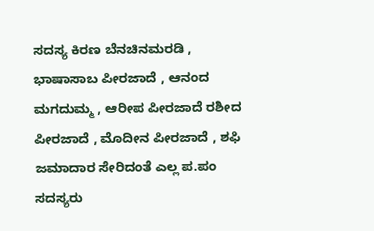ಸದಸ್ಯ ಕಿರಣ ಬೆನಚಿನಮರಡಿ , ಭಾಷಾಸಾಬ ಪೀರಜಾದೆ , ಆನಂದ ಮಗದುಮ್ಮ , ಆರೀಪ ಪೀರಜಾದೆ ರಶೀದ ಪೀರಜಾದೆ , ಮೊದೀನ ಪೀರಜಾದೆ , ಶಫಿ ಜಮಾದಾರ ಸೇರಿದಂತೆ ಎಲ್ಲ ಪ.ಪಂ ಸದಸ್ಯರು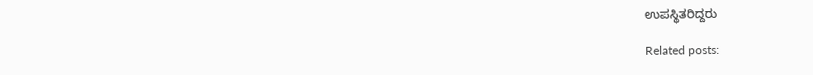ಉಪಸ್ಥಿತರಿದ್ದರು

Related posts: